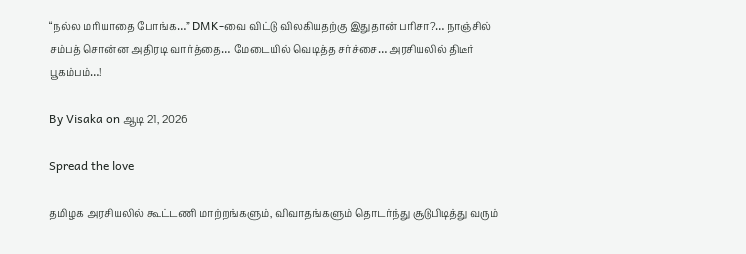“நல்ல மரியாதை போங்க…” DMK-வை விட்டு விலகியதற்கு இதுதான் பரிசா?… நாஞ்சில் சம்பத் சொன்ன அதிரடி வார்த்தை… மேடையில் வெடித்த சர்ச்சை… அரசியலில் திடீர் பூகம்பம்…!

By Visaka on ஆடி 21, 2026

Spread the love

தமிழக அரசியலில் கூட்டணி மாற்றங்களும், விவாதங்களும் தொடர்ந்து சூடுபிடித்து வரும்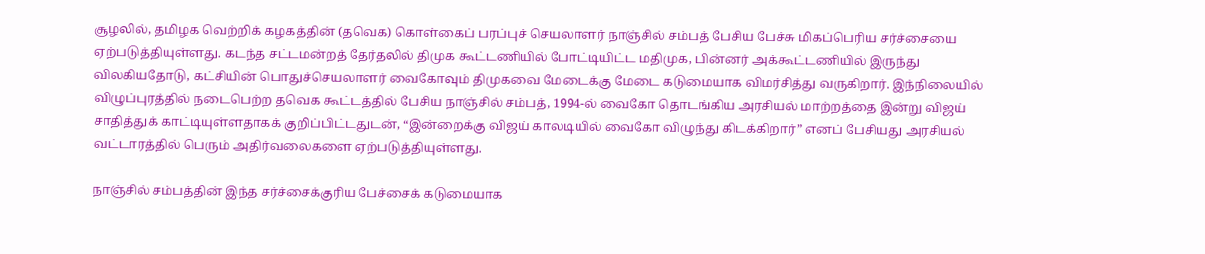சூழலில், தமிழக வெற்றிக் கழகத்தின் (தவெக) கொள்கைப் பரப்புச் செயலாளர் நாஞ்சில் சம்பத் பேசிய பேச்சு மிகப்பெரிய சர்ச்சையை ஏற்படுத்தியுள்ளது. கடந்த சட்டமன்றத் தேர்தலில் திமுக கூட்டணியில் போட்டியிட்ட மதிமுக, பின்னர் அக்கூட்டணியில் இருந்து விலகியதோடு, கட்சியின் பொதுச்செயலாளர் வைகோவும் திமுகவை மேடைக்கு மேடை கடுமையாக விமர்சித்து வருகிறார். இந்நிலையில் விழுப்புரத்தில் நடைபெற்ற தவெக கூட்டத்தில் பேசிய நாஞ்சில் சம்பத், 1994-ல் வைகோ தொடங்கிய அரசியல் மாற்றத்தை இன்று விஜய் சாதித்துக் காட்டியுள்ளதாகக் குறிப்பிட்டதுடன், “இன்றைக்கு விஜய் காலடியில் வைகோ விழுந்து கிடக்கிறார்” எனப் பேசியது அரசியல் வட்டாரத்தில் பெரும் அதிர்வலைகளை ஏற்படுத்தியுள்ளது.

நாஞ்சில் சம்பத்தின் இந்த சர்ச்சைக்குரிய பேச்சைக் கடுமையாக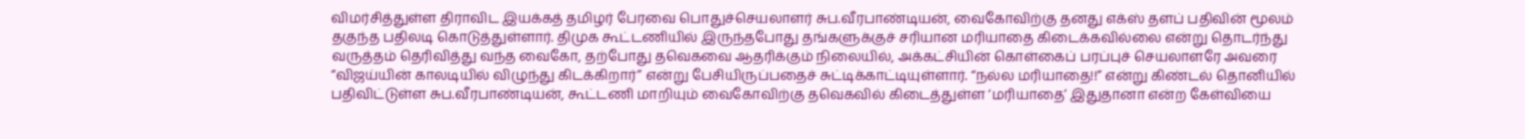விமர்சித்துள்ள திராவிட இயக்கத் தமிழர் பேரவை பொதுச்செயலாளர் சுப.வீரபாண்டியன், வைகோவிற்கு தனது எக்ஸ் தளப் பதிவின் மூலம் தகுந்த பதிலடி கொடுத்துள்ளார். திமுக கூட்டணியில் இருந்தபோது தங்களுக்குச் சரியான மரியாதை கிடைக்கவில்லை என்று தொடர்ந்து வருத்தம் தெரிவித்து வந்த வைகோ, தற்போது தவெகவை ஆதரிக்கும் நிலையில், அக்கட்சியின் கொள்கைப் பரப்புச் செயலாளரே அவரை “விஜய்யின் காலடியில் விழுந்து கிடக்கிறார்” என்று பேசியிருப்பதைச் சுட்டிக்காட்டியுள்ளார். “நல்ல மரியாதை!!” என்று கிண்டல் தொனியில் பதிவிட்டுள்ள சுப.வீரபாண்டியன், கூட்டணி மாறியும் வைகோவிற்கு தவெகவில் கிடைத்துள்ள ‘மரியாதை’ இதுதானா என்ற கேள்வியை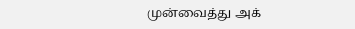முன்வைத்து அக்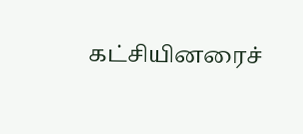கட்சியினரைச்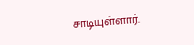சாடியுள்ளார்.